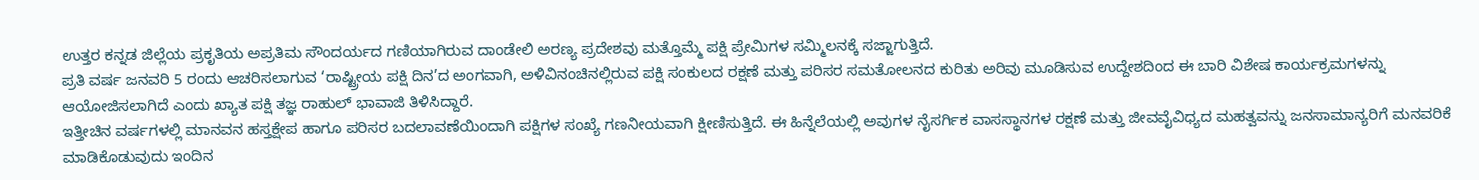ಉತ್ತರ ಕನ್ನಡ ಜಿಲ್ಲೆಯ ಪ್ರಕೃತಿಯ ಅಪ್ರತಿಮ ಸೌಂದರ್ಯದ ಗಣಿಯಾಗಿರುವ ದಾಂಡೇಲಿ ಅರಣ್ಯ ಪ್ರದೇಶವು ಮತ್ತೊಮ್ಮೆ ಪಕ್ಷಿ ಪ್ರೇಮಿಗಳ ಸಮ್ಮಿಲನಕ್ಕೆ ಸಜ್ಜಾಗುತ್ತಿದೆ.
ಪ್ರತಿ ವರ್ಷ ಜನವರಿ 5 ರಂದು ಆಚರಿಸಲಾಗುವ ‘ರಾಷ್ಟ್ರೀಯ ಪಕ್ಷಿ ದಿನ’ದ ಅಂಗವಾಗಿ, ಅಳಿವಿನಂಚಿನಲ್ಲಿರುವ ಪಕ್ಷಿ ಸಂಕುಲದ ರಕ್ಷಣೆ ಮತ್ತು ಪರಿಸರ ಸಮತೋಲನದ ಕುರಿತು ಅರಿವು ಮೂಡಿಸುವ ಉದ್ದೇಶದಿಂದ ಈ ಬಾರಿ ವಿಶೇಷ ಕಾರ್ಯಕ್ರಮಗಳನ್ನು ಆಯೋಜಿಸಲಾಗಿದೆ ಎಂದು ಖ್ಯಾತ ಪಕ್ಷಿ ತಜ್ಞ ರಾಹುಲ್ ಭಾವಾಜಿ ತಿಳಿಸಿದ್ದಾರೆ.
ಇತ್ತೀಚಿನ ವರ್ಷಗಳಲ್ಲಿ ಮಾನವನ ಹಸ್ತಕ್ಷೇಪ ಹಾಗೂ ಪರಿಸರ ಬದಲಾವಣೆಯಿಂದಾಗಿ ಪಕ್ಷಿಗಳ ಸಂಖ್ಯೆ ಗಣನೀಯವಾಗಿ ಕ್ಷೀಣಿಸುತ್ತಿದೆ. ಈ ಹಿನ್ನೆಲೆಯಲ್ಲಿ ಅವುಗಳ ನೈಸರ್ಗಿಕ ವಾಸಸ್ಥಾನಗಳ ರಕ್ಷಣೆ ಮತ್ತು ಜೀವವೈವಿಧ್ಯದ ಮಹತ್ವವನ್ನು ಜನಸಾಮಾನ್ಯರಿಗೆ ಮನವರಿಕೆ ಮಾಡಿಕೊಡುವುದು ಇಂದಿನ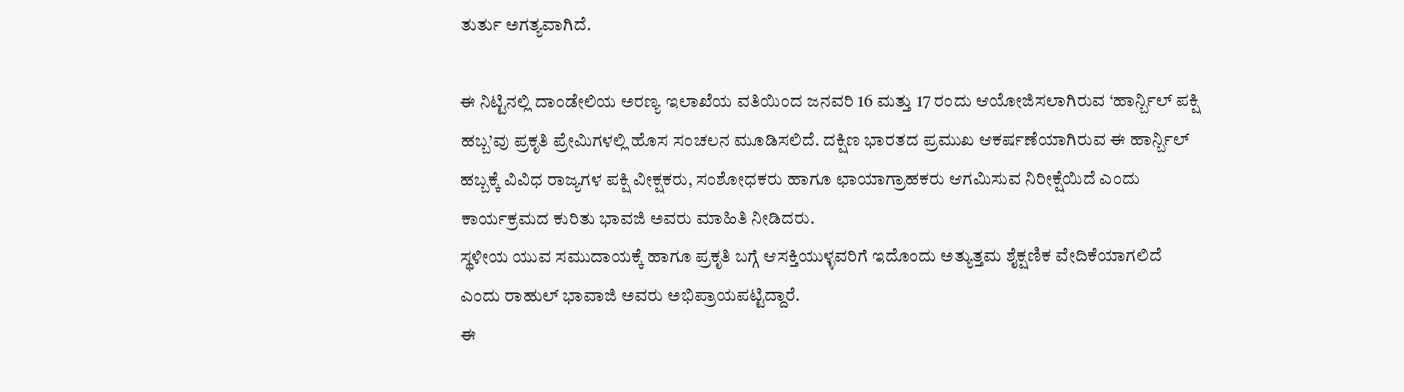ತುರ್ತು ಅಗತ್ಯವಾಗಿದೆ.

ಈ ನಿಟ್ಟಿನಲ್ಲಿ ದಾಂಡೇಲಿಯ ಅರಣ್ಯ ಇಲಾಖೆಯ ವತಿಯಿಂದ ಜನವರಿ 16 ಮತ್ತು 17 ರಂದು ಆಯೋಜಿಸಲಾಗಿರುವ ‘ಹಾರ್ನ್ಬಿಲ್ ಪಕ್ಷಿ ಹಬ್ಬ’ವು ಪ್ರಕೃತಿ ಪ್ರೇಮಿಗಳಲ್ಲಿ ಹೊಸ ಸಂಚಲನ ಮೂಡಿಸಲಿದೆ. ದಕ್ಷಿಣ ಭಾರತದ ಪ್ರಮುಖ ಆಕರ್ಷಣೆಯಾಗಿರುವ ಈ ಹಾರ್ನ್ಬಿಲ್ ಹಬ್ಬಕ್ಕೆ ವಿವಿಧ ರಾಜ್ಯಗಳ ಪಕ್ಷಿ ವೀಕ್ಷಕರು, ಸಂಶೋಧಕರು ಹಾಗೂ ಛಾಯಾಗ್ರಾಹಕರು ಆಗಮಿಸುವ ನಿರೀಕ್ಷೆಯಿದೆ ಎಂದು ಕಾರ್ಯಕ್ರಮದ ಕುರಿತು ಭಾವಜಿ ಅವರು ಮಾಹಿತಿ ನೀಡಿದರು.
ಸ್ಥಳೀಯ ಯುವ ಸಮುದಾಯಕ್ಕೆ ಹಾಗೂ ಪ್ರಕೃತಿ ಬಗ್ಗೆ ಆಸಕ್ತಿಯುಳ್ಳವರಿಗೆ ಇದೊಂದು ಅತ್ಯುತ್ತಮ ಶೈಕ್ಷಣಿಕ ವೇದಿಕೆಯಾಗಲಿದೆ ಎಂದು ರಾಹುಲ್ ಭಾವಾಜಿ ಅವರು ಅಭಿಪ್ರಾಯಪಟ್ಟಿದ್ದಾರೆ.
ಈ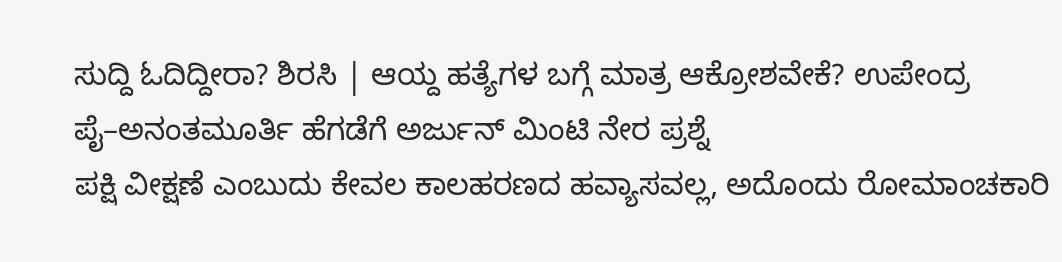ಸುದ್ದಿ ಓದಿದ್ದೀರಾ? ಶಿರಸಿ | ಆಯ್ದ ಹತ್ಯೆಗಳ ಬಗ್ಗೆ ಮಾತ್ರ ಆಕ್ರೋಶವೇಕೆ? ಉಪೇಂದ್ರ ಪೈ–ಅನಂತಮೂರ್ತಿ ಹೆಗಡೆಗೆ ಅರ್ಜುನ್ ಮಿಂಟಿ ನೇರ ಪ್ರಶ್ನೆ
ಪಕ್ಷಿ ವೀಕ್ಷಣೆ ಎಂಬುದು ಕೇವಲ ಕಾಲಹರಣದ ಹವ್ಯಾಸವಲ್ಲ, ಅದೊಂದು ರೋಮಾಂಚಕಾರಿ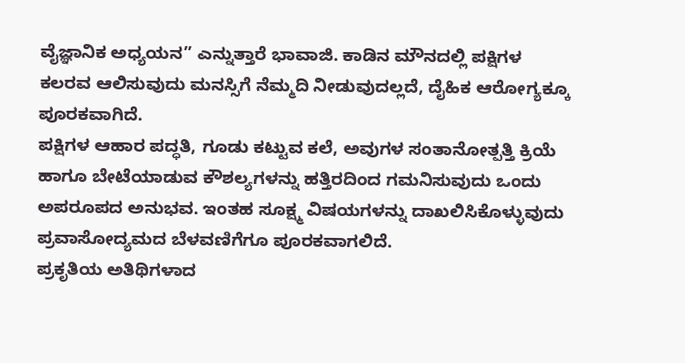ವೈಜ್ಞಾನಿಕ ಅಧ್ಯಯನ” ಎನ್ನುತ್ತಾರೆ ಭಾವಾಜಿ. ಕಾಡಿನ ಮೌನದಲ್ಲಿ ಪಕ್ಷಿಗಳ ಕಲರವ ಆಲಿಸುವುದು ಮನಸ್ಸಿಗೆ ನೆಮ್ಮದಿ ನೀಡುವುದಲ್ಲದೆ, ದೈಹಿಕ ಆರೋಗ್ಯಕ್ಕೂ ಪೂರಕವಾಗಿದೆ.
ಪಕ್ಷಿಗಳ ಆಹಾರ ಪದ್ಧತಿ, ಗೂಡು ಕಟ್ಟುವ ಕಲೆ, ಅವುಗಳ ಸಂತಾನೋತ್ಪತ್ತಿ ಕ್ರಿಯೆ ಹಾಗೂ ಬೇಟೆಯಾಡುವ ಕೌಶಲ್ಯಗಳನ್ನು ಹತ್ತಿರದಿಂದ ಗಮನಿಸುವುದು ಒಂದು ಅಪರೂಪದ ಅನುಭವ. ಇಂತಹ ಸೂಕ್ಷ್ಮ ವಿಷಯಗಳನ್ನು ದಾಖಲಿಸಿಕೊಳ್ಳುವುದು ಪ್ರವಾಸೋದ್ಯಮದ ಬೆಳವಣಿಗೆಗೂ ಪೂರಕವಾಗಲಿದೆ.
ಪ್ರಕೃತಿಯ ಅತಿಥಿಗಳಾದ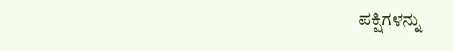ಪಕ್ಷಿಗಳನ್ನು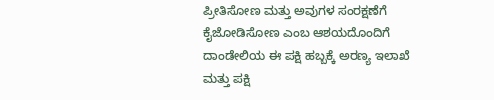ಪ್ರೀತಿಸೋಣ ಮತ್ತು ಅವುಗಳ ಸಂರಕ್ಷಣೆಗೆ ಕೈಜೋಡಿಸೋಣ ಎಂಬ ಆಶಯದೊಂದಿಗೆ ದಾಂಡೇಲಿಯ ಈ ಪಕ್ಷಿ ಹಬ್ಬಕ್ಕೆ ಅರಣ್ಯ ಇಲಾಖೆ ಮತ್ತು ಪಕ್ಷಿ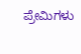ಪ್ರೇಮಿಗಳು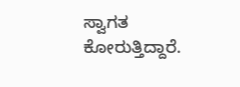ಸ್ವಾಗತ ಕೋರುತ್ತಿದ್ದಾರೆ.